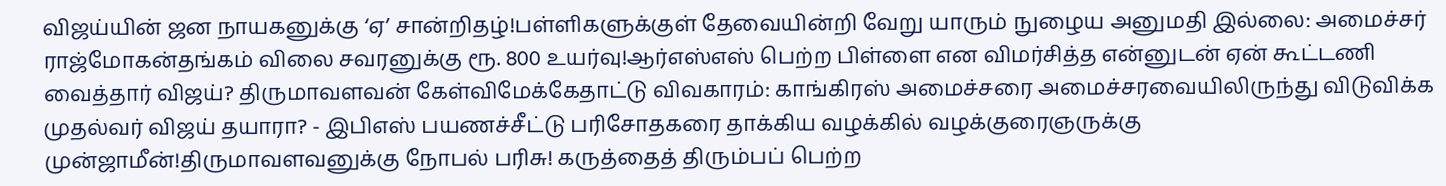விஜய்யின் ஜன நாயகனுக்கு ‘ஏ’ சான்றிதழ்!பள்ளிகளுக்குள் தேவையின்றி வேறு யாரும் நுழைய அனுமதி இல்லை: அமைச்சர் ராஜ்மோகன்தங்கம் விலை சவரனுக்கு ரூ. 800 உயர்வு!ஆர்எஸ்எஸ் பெற்ற பிள்ளை என விமர்சித்த என்னுடன் ஏன் கூட்டணி வைத்தார் விஜய்? திருமாவளவன் கேள்விமேக்கேதாட்டு விவகாரம்: காங்கிரஸ் அமைச்சரை அமைச்சரவையிலிருந்து விடுவிக்க முதல்வர் விஜய் தயாரா? - இபிஎஸ் பயணச்சீட்டு பரிசோதகரை தாக்கிய வழக்கில் வழக்குரைஞருக்கு முன்ஜாமீன்!திருமாவளவனுக்கு நோபல் பரிசு! கருத்தைத் திரும்பப் பெற்ற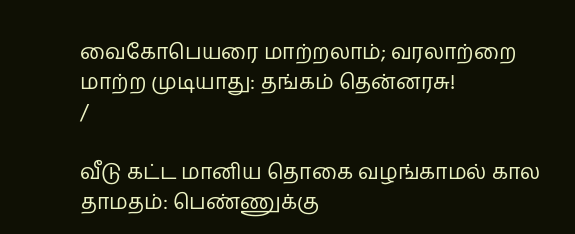வைகோபெயரை மாற்றலாம்; வரலாற்றை மாற்ற முடியாது: தங்கம் தென்னரசு!
/

வீடு கட்ட மானிய தொகை வழங்காமல் கால தாமதம்: பெண்ணுக்கு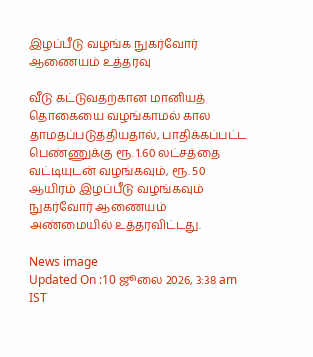இழப்பீடு வழங்க நுகர்வோர் ஆணையம் உத்தரவு

வீடு கட்டுவதற்கான மானியத் தொகையை வழங்காமல் கால தாமதப்படுத்தியதால், பாதிக்கப்பட்ட பெண்ணுக்கு ரூ. 1.60 லட்சத்தை வட்டியுடன் வழங்கவும், ரூ. 50 ஆயிரம் இழப்பீடு வழங்கவும் நுகர்வோர் ஆணையம் அண்மையில் உத்தரவிட்டது.

News image
Updated On :10 ஜூலை 2026, 3:38 am IST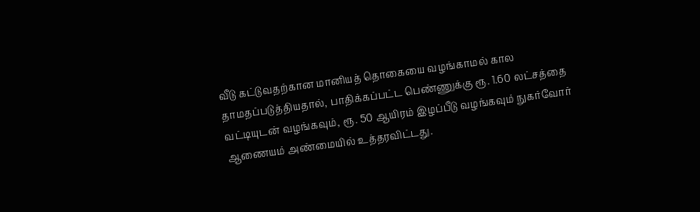வீடு கட்டுவதற்கான மானியத் தொகையை வழங்காமல் கால தாமதப்படுத்தியதால், பாதிக்கப்பட்ட பெண்ணுக்கு ரூ. 1.60 லட்சத்தை வட்டியுடன் வழங்கவும், ரூ. 50 ஆயிரம் இழப்பீடு வழங்கவும் நுகர்வோர் ஆணையம் அண்மையில் உத்தரவிட்டது.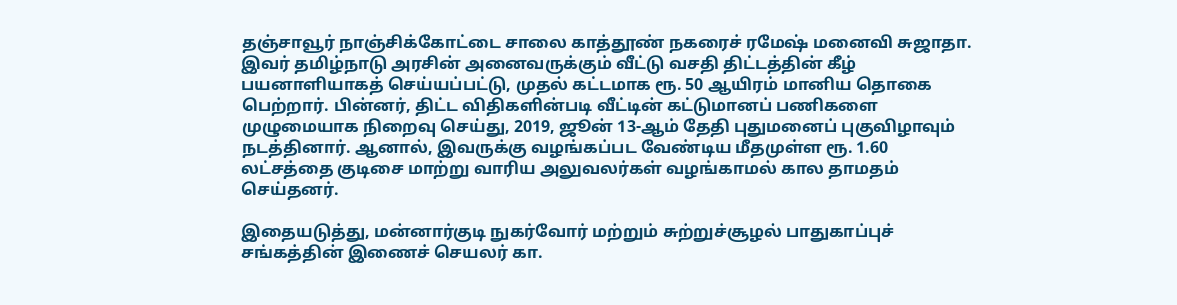தஞ்சாவூர் நாஞ்சிக்கோட்டை சாலை காத்தூண் நகரைச் ரமேஷ் மனைவி சுஜாதா. இவர் தமிழ்நாடு அரசின் அனைவருக்கும் வீட்டு வசதி திட்டத்தின் கீழ் பயனாளியாகத் செய்யப்பட்டு, முதல் கட்டமாக ரூ. 50 ஆயிரம் மானிய தொகை பெற்றார். பின்னர், திட்ட விதிகளின்படி வீட்டின் கட்டுமானப் பணிகளை முழுமையாக நிறைவு செய்து, 2019, ஜூன் 13-ஆம் தேதி புதுமனைப் புகுவிழாவும் நடத்தினார். ஆனால், இவருக்கு வழங்கப்பட வேண்டிய மீதமுள்ள ரூ. 1.60 லட்சத்தை குடிசை மாற்று வாரிய அலுவலர்கள் வழங்காமல் கால தாமதம் செய்தனர்.

இதையடுத்து, மன்னார்குடி நுகர்வோர் மற்றும் சுற்றுச்சூழல் பாதுகாப்புச் சங்கத்தின் இணைச் செயலர் கா.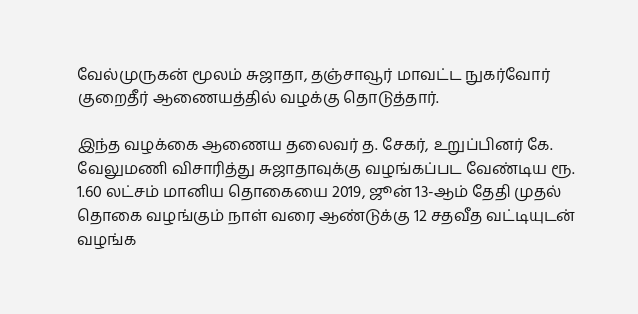வேல்முருகன் மூலம் சுஜாதா, தஞ்சாவூர் மாவட்ட நுகர்வோர் குறைதீர் ஆணையத்தில் வழக்கு தொடுத்தார்.

இந்த வழக்கை ஆணைய தலைவர் த. சேகர், உறுப்பினர் கே. வேலுமணி விசாரித்து சுஜாதாவுக்கு வழங்கப்பட வேண்டிய ரூ. 1.60 லட்சம் மானிய தொகையை 2019, ஜூன் 13-ஆம் தேதி முதல் தொகை வழங்கும் நாள் வரை ஆண்டுக்கு 12 சதவீத வட்டியுடன் வழங்க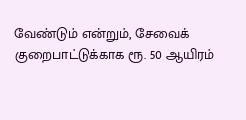வேண்டும் என்றும், சேவைக் குறைபாட்டுக்காக ரூ. 50 ஆயிரம்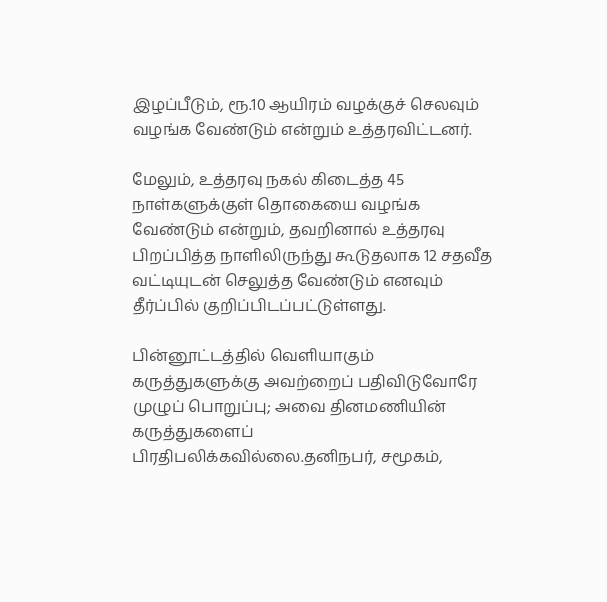இழப்பீடும், ரூ.10 ஆயிரம் வழக்குச் செலவும் வழங்க வேண்டும் என்றும் உத்தரவிட்டனர்.

மேலும், உத்தரவு நகல் கிடைத்த 45 நாள்களுக்குள் தொகையை வழங்க வேண்டும் என்றும், தவறினால் உத்தரவு பிறப்பித்த நாளிலிருந்து கூடுதலாக 12 சதவீத வட்டியுடன் செலுத்த வேண்டும் எனவும் தீர்ப்பில் குறிப்பிடப்பட்டுள்ளது.

பின்னூட்டத்தில் வெளியாகும் கருத்துகளுக்கு அவற்றைப் பதிவிடுவோரே முழுப் பொறுப்பு; அவை தினமணியின் கருத்துகளைப் பிரதிபலிக்கவில்லை.தனிநபர், சமூகம்,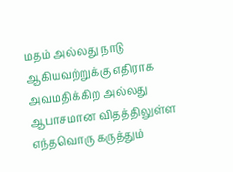மதம் அல்லது நாடு ஆகியவற்றுக்கு எதிராக அவமதிக்கிற அல்லது ஆபாசமான விதத்திலுள்ள எந்தவொரு கருத்தும்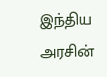இந்திய அரசின்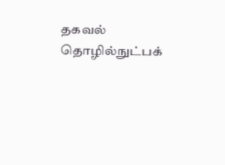தகவல் தொழில்நுட்பக்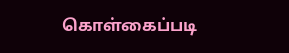கொள்கைப்படி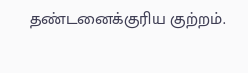தண்டனைக்குரிய குற்றம்.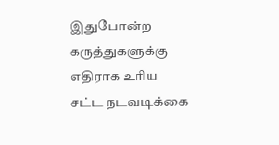இதுபோன்ற கருத்துகளுக்கு எதிராக உரிய சட்ட நடவடிக்கை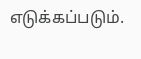எடுக்கப்படும்.